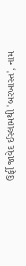ઉર્ફી જાવેદ ઈસ્લામથી 'બરખાસ્ત', નામ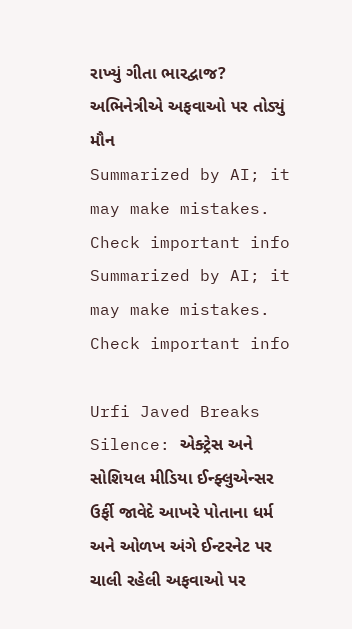રાખ્યું ગીતા ભારદ્વાજ? અભિનેત્રીએ અફવાઓ પર તોડ્યું મૌન
Summarized by AI; it may make mistakes. Check important info
Summarized by AI; it may make mistakes. Check important info

Urfi Javed Breaks Silence: એક્ટ્રેસ અને સોશિયલ મીડિયા ઈન્ફ્લુએન્સર ઉર્ફી જાવેદે આખરે પોતાના ધર્મ અને ઓળખ અંગે ઈન્ટરનેટ પર ચાલી રહેલી અફવાઓ પર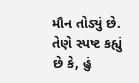મૌન તોડ્યું છે. તેણે સ્પષ્ટ કહ્યું છે કે, હું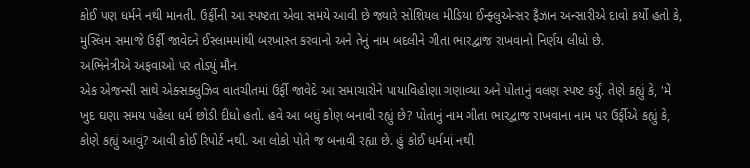કોઈ પણ ધર્મને નથી માનતી. ઉર્ફીની આ સ્પષ્ટતા એવા સમયે આવી છે જ્યારે સોશિયલ મીડિયા ઈન્ફ્લુએન્સર ફૈઝાન અન્સારીએ દાવો કર્યો હતો કે, મુસ્લિમ સમાજે ઉર્ફી જાવેદને ઈસ્લામમાંથી બરખાસ્ત કરવાનો અને તેનું નામ બદલીને ગીતા ભારદ્વાજ રાખવાનો નિર્ણય લીધો છે.
અભિનેત્રીએ અફવાઓ પર તોડ્યું મૌન
એક એજન્સી સાથે એક્સક્લુઝિવ વાતચીતમાં ઉર્ફી જાવેદે આ સમાચારોને પાયાવિહોણા ગણાવ્યા અને પોતાનું વલણ સ્પષ્ટ કર્યું. તેણે કહ્યું કે, 'મેં ખુદ ઘણા સમય પહેલા ધર્મ છોડી દીધો હતો. હવે આ બધું કોણ બનાવી રહ્યું છે? પોતાનું નામ ગીતા ભારદ્વાજ રાખવાના નામ પર ઉર્ફીએ કહ્યું કે, કોણે કહ્યું આવું? આવી કોઈ રિપોર્ટ નથી. આ લોકો પોતે જ બનાવી રહ્યા છે. હું કોઈ ધર્મમાં નથી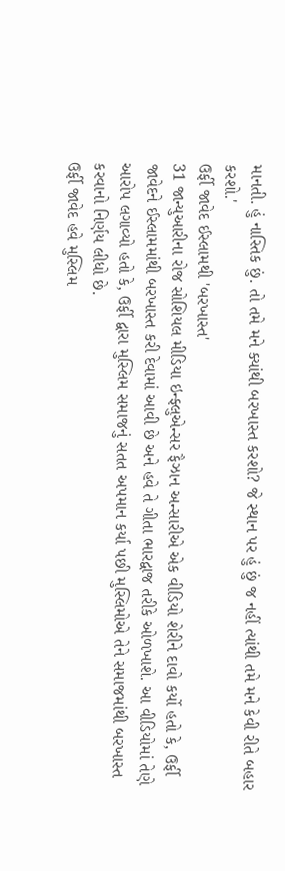માનતી. હું નાસ્તિક છું. તો તમે મને ક્યાંથી બરખાસ્ત કરશો? જે સ્થાન પર હું છું જ નહીં ત્યાંથી તમે મને કેવી રીતે બહાર કરશો.'
ઉર્ફી જાવેદ ઈસ્લામથી 'બરખાસ્ત'
31 જાન્યુઆરીના રોજ સોશિયલ મીડિયા ઇન્ફ્લુએન્સર ફૈઝાન અન્સારીએ એક વીડિયો શેરીને દાવો કર્યો હતો કે, ઉર્ફી જાવેદને ઈસ્લામમાંથી બરખાસ્ત કરી દેવામાં આવી છે અને હવે તે ગીતા ભારદ્વાજ તરીકે ઓળખાશે. આ વીડિયોમાં તેણે આરોપ લગાવ્યો હતો કે, ઉર્ફી દ્વારા મુસ્લિમ સમાજનું સતત અપમાન કર્યા પછી મુસ્લિમોએ તેને સમાજમાંથી બરખાસ્ત કરવાનો નિર્ણય લીધો છે.
ઉર્ફી જાવેદ હવે મુસ્લિમ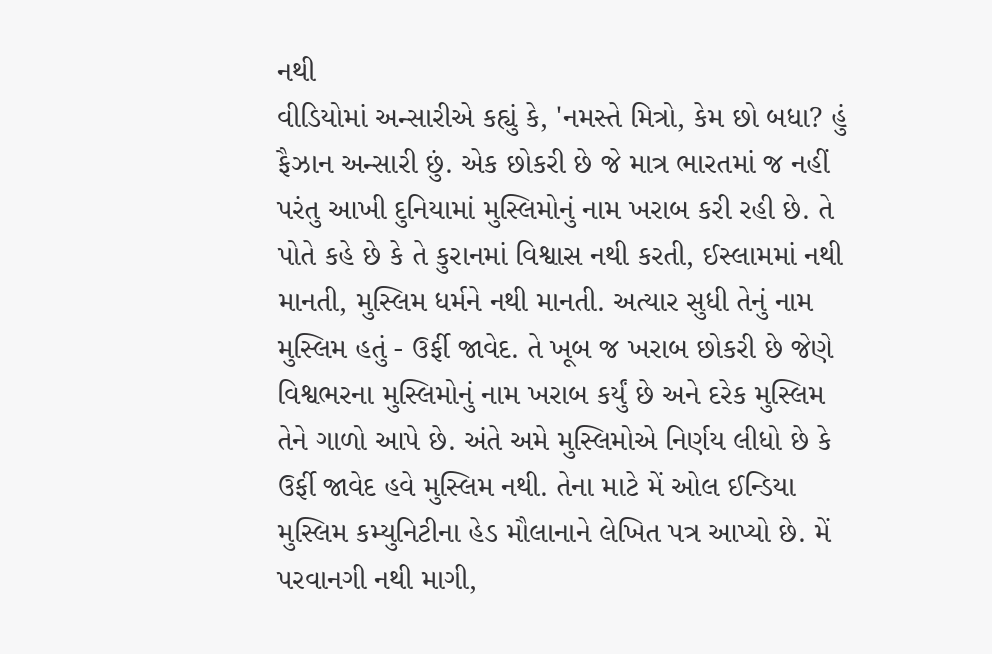નથી
વીડિયોમાં અન્સારીએ કહ્યું કે, 'નમસ્તે મિત્રો, કેમ છો બધા? હું ફૈઝાન અન્સારી છું. એક છોકરી છે જે માત્ર ભારતમાં જ નહીં પરંતુ આખી દુનિયામાં મુસ્લિમોનું નામ ખરાબ કરી રહી છે. તે પોતે કહે છે કે તે કુરાનમાં વિશ્વાસ નથી કરતી, ઈસ્લામમાં નથી માનતી, મુસ્લિમ ધર્મને નથી માનતી. અત્યાર સુધી તેનું નામ મુસ્લિમ હતું - ઉર્ફી જાવેદ. તે ખૂબ જ ખરાબ છોકરી છે જેણે વિશ્વભરના મુસ્લિમોનું નામ ખરાબ કર્યું છે અને દરેક મુસ્લિમ તેને ગાળો આપે છે. અંતે અમે મુસ્લિમોએ નિર્ણય લીધો છે કે ઉર્ફી જાવેદ હવે મુસ્લિમ નથી. તેના માટે મેં ઓલ ઈન્ડિયા મુસ્લિમ કમ્યુનિટીના હેડ મૌલાનાને લેખિત પત્ર આપ્યો છે. મેં પરવાનગી નથી માગી,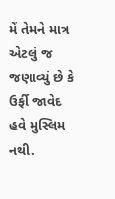મેં તેમને માત્ર એટલું જ જણાવ્યું છે કે ઉર્ફી જાવેદ હવે મુસ્લિમ નથી.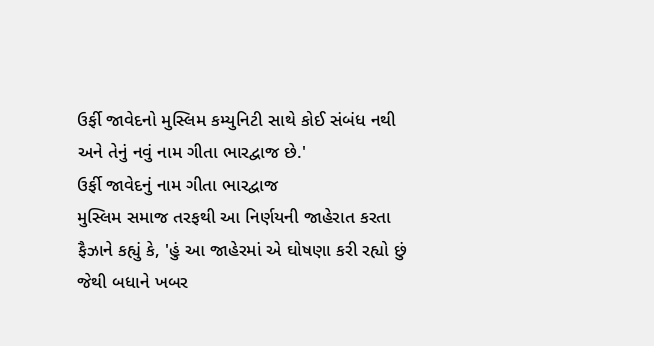ઉર્ફી જાવેદનો મુસ્લિમ કમ્યુનિટી સાથે કોઈ સંબંધ નથી અને તેનું નવું નામ ગીતા ભારદ્વાજ છે.'
ઉર્ફી જાવેદનું નામ ગીતા ભારદ્વાજ
મુસ્લિમ સમાજ તરફથી આ નિર્ણયની જાહેરાત કરતા ફૈઝાને કહ્યું કે, 'હું આ જાહેરમાં એ ઘોષણા કરી રહ્યો છું જેથી બધાને ખબર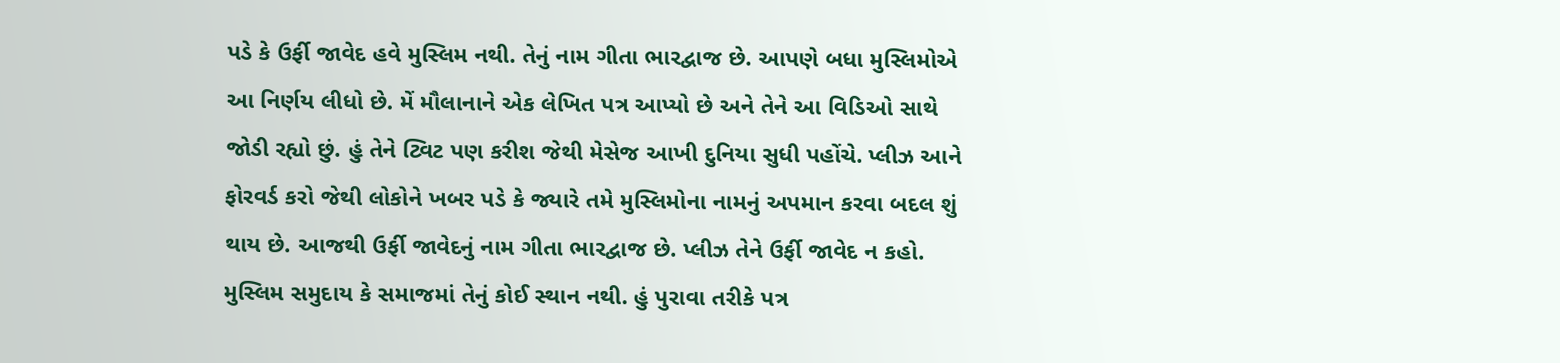પડે કે ઉર્ફી જાવેદ હવે મુસ્લિમ નથી. તેનું નામ ગીતા ભારદ્વાજ છે. આપણે બધા મુસ્લિમોએ આ નિર્ણય લીધો છે. મેં મૌલાનાને એક લેખિત પત્ર આપ્યો છે અને તેને આ વિડિઓ સાથે જોડી રહ્યો છું. હું તેને ટ્વિટ પણ કરીશ જેથી મેસેજ આખી દુનિયા સુધી પહોંચે. પ્લીઝ આને ફોરવર્ડ કરો જેથી લોકોને ખબર પડે કે જ્યારે તમે મુસ્લિમોના નામનું અપમાન કરવા બદલ શું થાય છે. આજથી ઉર્ફી જાવેદનું નામ ગીતા ભારદ્વાજ છે. પ્લીઝ તેને ઉર્ફી જાવેદ ન કહો. મુસ્લિમ સમુદાય કે સમાજમાં તેનું કોઈ સ્થાન નથી. હું પુરાવા તરીકે પત્ર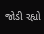જોડી રહ્યો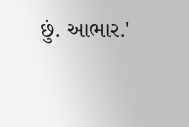છું. આભાર.'